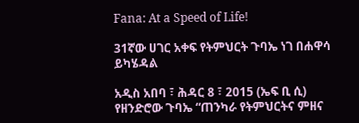Fana: At a Speed of Life!

31ኛው ሀገር አቀፍ የትምህርት ጉባኤ ነገ በሐዋሳ ይካሄዳል

አዲስ አበባ ፣ ሕዳር 8 ፣ 2015 (ኤፍ ቢ ሲ) የዘንድሮው ጉባኤ “ጠንካራ የትምህርትና ምዘና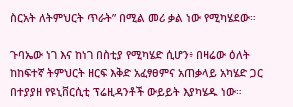ስርአት ለትምህርት ጥራት” በሚል መሪ ቃል ነው የሚካሄደው።

ጉባኤው ነገ እና ከነገ በስቲያ የሚካሄድ ሲሆን፥ በዛሬው ዕለት ከከፍተኛ ትምህርት ዘርፍ እቅድ አፈፃፀምና አጠቃላይ አካሄድ ጋር በተያያዘ የዩኒቨርሲቲ ፕሬዚዳንቶች ውይይት እያካሄዱ ነው።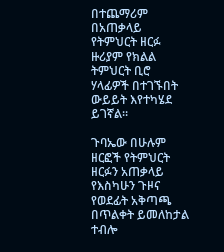በተጨማሪም በአጠቃላይ የትምህርት ዘርፉ ዙሪያም የክልል ትምህርት ቢሮ ሃላፊዎች በተገኙበት ውይይት እየተካሄደ ይገኛል።

ጉባኤው በሁሉም ዘርፎች የትምህርት ዘርፉን አጠቃላይ የእስካሁን ጉዞና የወደፊት አቅጣጫ በጥልቀት ይመለከታል ተብሎ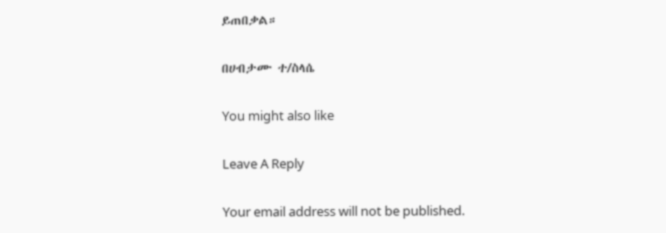ይጠበቃል።

በሀብታሙ ተ/ስላሴ

You might also like

Leave A Reply

Your email address will not be published.